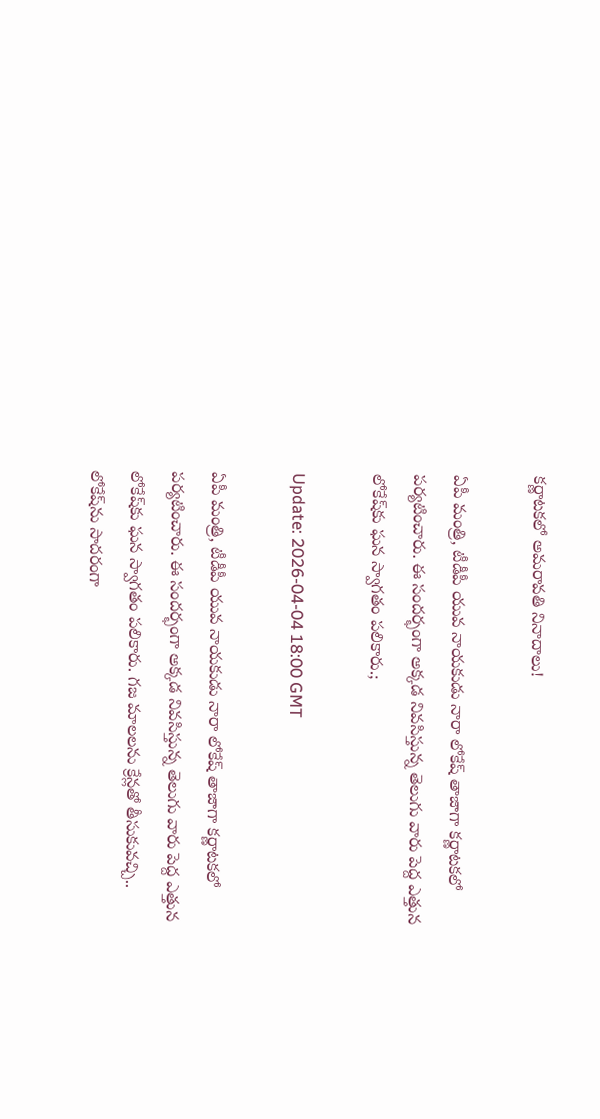క‌ర్ణాట‌క‌లో అమ‌రావ‌తి నినాదాలు!

ఏపీ మంత్రి, టీడీపీ యువ నాయ‌కుడు నారా లోకేష్ తాజాగా క‌ర్ణాట‌క‌లో ప‌ర్య‌టించారు. ఈ సంద‌ర్భంగా అక్క‌డ నివ‌సిస్తున్న తెలుగు వారు పెద్ద ఎత్తున లోకేష్‌కు ఘ‌న స్వాగ‌తం ప‌లికారు.;

Update: 2026-04-04 18:00 GMT

ఏపీ మంత్రి, టీడీపీ యువ నాయ‌కుడు నారా లోకేష్ తాజాగా క‌ర్ణాట‌క‌లో ప‌ర్య‌టించారు. ఈ సంద‌ర్భంగా అక్క‌డ నివ‌సిస్తున్న తెలుగు వారు పెద్ద ఎత్తున లోకేష్‌కు ఘ‌న స్వాగ‌తం ప‌లికారు. గ‌జ మాల‌ల‌ను క్రేన్ల‌తో తీసుకువ‌చ్చి.. లోకేష్‌ను సాద‌రంగా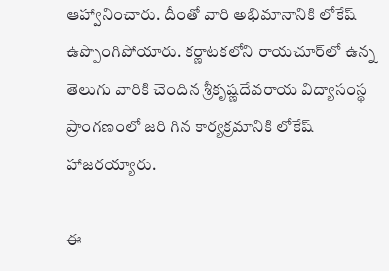ఆహ్వానించారు. దీంతో వారి అభిమానానికి లోకేష్ ఉప్పొంగిపోయారు. క‌ర్ణాట‌క‌లోని రాయ‌చూర్‌లో ఉన్న తెలుగు వారికి చెందిన శ్రీకృష్ణ‌దేవ‌రాయ విద్యాసంస్థ ప్రాంగణంలో జ‌రి గిన కార్య‌క్ర‌మానికి లోకేష్ హాజ‌ర‌య్యారు.

ఈ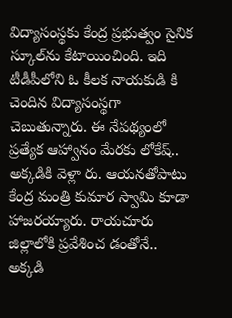విద్యాసంస్థ‌కు కేంద్ర ప్ర‌భుత్వం సైనిక స్కూల్‌ను కేటాయించింది. ఇది టీడీపీలోని ఓ కీల‌క నాయ‌కుడి కి చెందిన విద్యాసంస్థ‌గా చెబుతున్నారు. ఈ నేప‌థ్యంలో ప్ర‌త్యేక ఆహ్వానం మేర‌కు లోకేష్‌.. అక్క‌డికి వెళ్లా రు. ఆయ‌న‌తోపాటు కేంద్ర మంత్రి కుమార స్వామి కూడా హాజ‌ర‌య్యారు. రాయ‌చూరు జిల్లాలోకి ప్ర‌వేశించ డంతోనే.. అక్క‌డి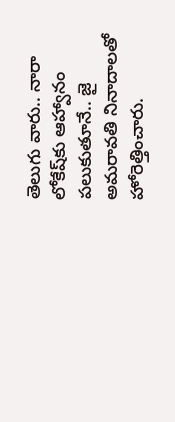తెలుగు వారు.. నారా లోకేష్‌కు ఆహ్వానం పలుకుతూనే.. జై అమ‌రావ‌తి నినాదాల‌తో హోరెత్తించారు.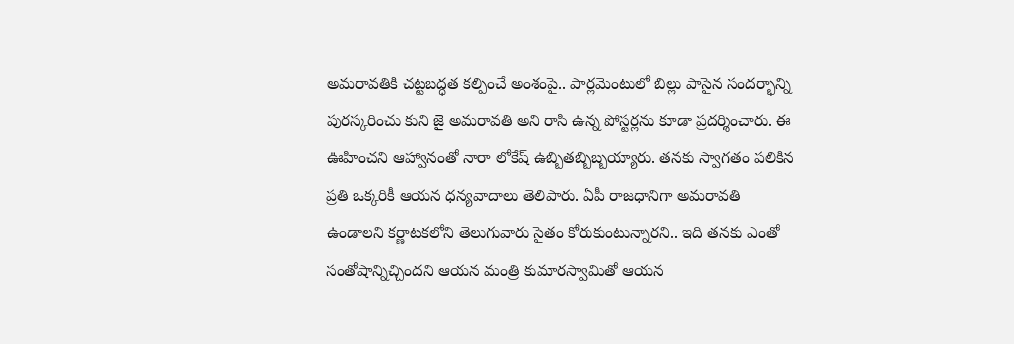అమ‌రావతికి చ‌ట్ట‌బ‌ద్ధ‌త క‌ల్పించే అంశంపై.. పార్ల‌మెంటులో బిల్లు పాసైన సంద‌ర్భాన్ని పుర‌స్క‌రించు కుని జై అమ‌రావ‌తి అని రాసి ఉన్న పోస్ట‌ర్ల‌ను కూడా ప్ర‌ద‌ర్శించారు. ఈ ఊహించ‌ని ఆహ్వానంతో నారా లోకేష్ ఉబ్బిత‌బ్బిబ్బ‌య్యారు. త‌న‌కు స్వాగ‌తం ప‌లికిన ప్ర‌తి ఒక్క‌రికీ ఆయ‌న ధ‌న్య‌వాదాలు తెలిపారు. ఏపీ రాజ‌ధానిగా అమ‌రావ‌తి ఉండాల‌ని క‌ర్ణాట‌క‌లోని తెలుగువారు సైతం కోరుకుంటున్నార‌ని.. ఇది త‌న‌కు ఎంతో సంతోషాన్నిచ్చింద‌ని ఆయ‌న మంత్రి కుమార‌స్వామితో ఆయ‌న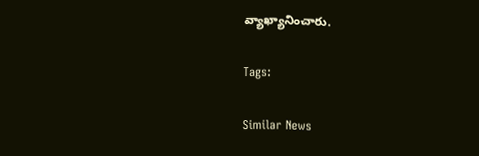వ్యాఖ్యానించారు.

Tags:

Similar News